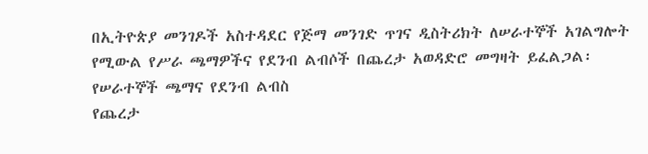በኢትዮጵያ መንገዶች አስተዳደር የጅማ መንገድ ጥገና ዲስትሪክት ለሠራተኞች አገልግሎት የሚውል የሥራ ጫማዎችና የደንብ ልብሶች በጨረታ አወዳድሮ መግዛት ይፈልጋል፡
የሠራተኞች ጫማና የደንብ ልብስ
የጨረታ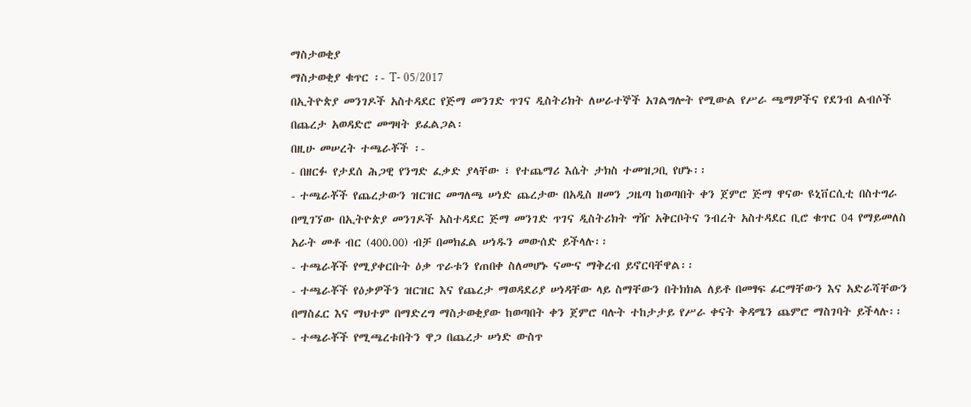ማስታወቂያ
ማስታወቂያ ቁጥር ፡- T- 05/2017
በኢትዮጵያ መንገዶች አስተዳደር የጅማ መንገድ ጥገና ዲስትሪክት ለሠራተኞች አገልግሎት የሚውል የሥራ ጫማዎችና የደንብ ልብሶች በጨረታ አወዳድሮ መግዛት ይፈልጋል፡
በዚሁ መሠረት ተጫራቾች ፡-
- በዘርፉ የታደሰ ሕጋዊ የንግድ ፈቃድ ያላቸው ፣ የተጨማሪ እሴት ታክስ ተመዝጋቢ የሆኑ፡፡
- ተጫራቾች የጨረታውን ዝርዝር መግለጫ ሠነድ ጨረታው በአዲስ ዘመን ጋዜጣ ከወጣበት ቀን ጀምሮ ጅማ ዋናው ዩኒቨርሲቲ በስተግራ በሚገኘው በኢትዮጵያ መንገዶች አስተዳደር ጅማ መንገድ ጥገና ዲስትሪክት ግዥ አቅርቦትና ንብረት አስተዳደር ቢሮ ቁጥር 04 የማይመለስ አራት መቶ ብር (400.00) ብቻ በመክፈል ሠነዱን መውሰድ ይችላሉ፡፡
- ተጫራቾች የሚያቀርቡት ዕቃ ጥራቱን የጠበቀ ስለመሆኑ ናሙና ማቅረብ ይኖርባቸዋል፡፡
- ተጫራቾች የዕቃዎችን ዝርዝር እና የጨረታ ማወዳደሪያ ሠነዳቸው ላይ ስማቸውን በትክክል ለይቶ በመፃፍ ፊርማቸውን እና አድራሻቸውን በማስፈር እና ማህተም በማድረግ ማስታወቂያው ከወጣበት ቀን ጀምሮ ባሉት ተከታታይ የሥራ ቀናት ቅዳሜን ጨምሮ ማስገባት ይችላሉ፡፡
- ተጫራቾች የሚጫረቱበትን ዋጋ በጨረታ ሠነድ ውስጥ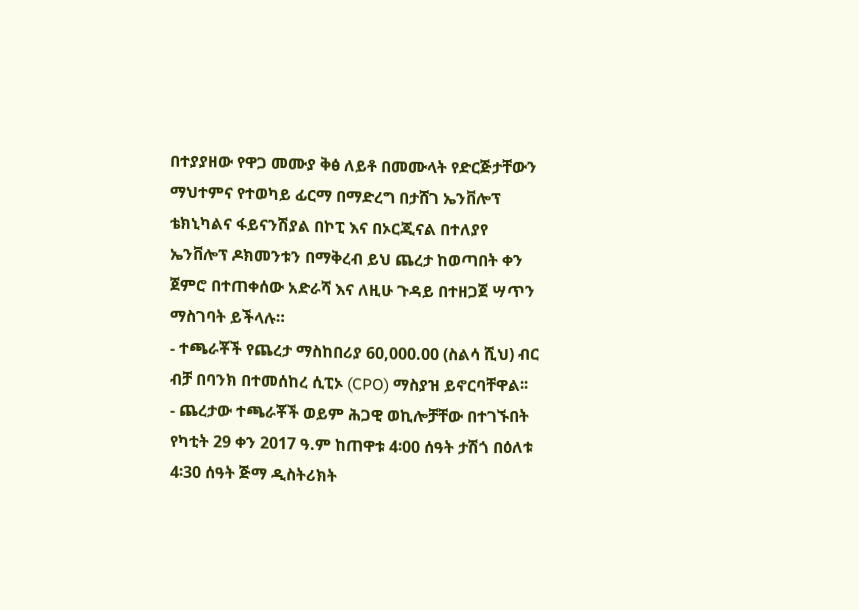በተያያዘው የዋጋ መሙያ ቅፅ ለይቶ በመሙላት የድርጅታቸውን ማህተምና የተወካይ ፊርማ በማድረግ በታሸገ ኤንቨሎፕ ቴክኒካልና ፋይናንሽያል በኮፒ እና በኦርጂናል በተለያየ ኤንቨሎፕ ዶክመንቱን በማቅረብ ይህ ጨረታ ከወጣበት ቀን ጀምሮ በተጠቀሰው አድራሻ እና ለዚሁ ጉዳይ በተዘጋጀ ሣጥን ማስገባት ይችላሉ።
- ተጫራቾች የጨረታ ማስከበሪያ 60,000.00 (ስልሳ ሺህ) ብር ብቻ በባንክ በተመሰከረ ሲፒኦ (CPO) ማስያዝ ይኖርባቸዋል፡፡
- ጨረታው ተጫራቾች ወይም ሕጋዊ ወኪሎቻቸው በተገኙበት የካቲት 29 ቀን 2017 ዓ.ም ከጠዋቱ 4፡00 ሰዓት ታሽጎ በዕለቱ 4፡30 ሰዓት ጅማ ዲስትሪክት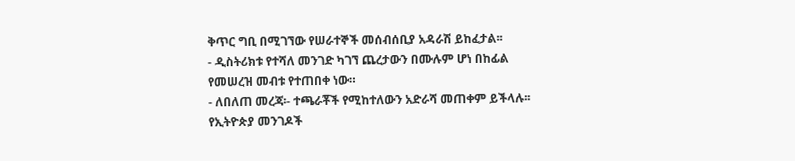ቅጥር ግቢ በሚገኘው የሠራተኞች መሰብሰቢያ አዳራሽ ይከፈታል፡፡
- ዲስትሪክቱ የተሻለ መንገድ ካገኘ ጨረታውን በሙሉም ሆነ በከፊል የመሠረዝ መብቱ የተጠበቀ ነው።
- ለበለጠ መረጃ፡- ተጫራቾች የሚከተለውን አድራሻ መጠቀም ይችላሉ፡፡
የኢትዮጵያ መንገዶች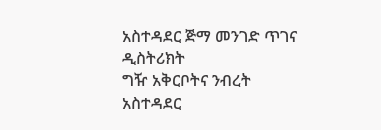አስተዳደር ጅማ መንገድ ጥገና ዲስትሪክት
ግዥ አቅርቦትና ንብረት አስተዳደር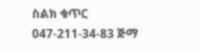ስልክ ቁጥር 047-211-34-83 ጅማ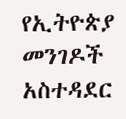የኢትዮጵያ መንገዶች አስተዳደር